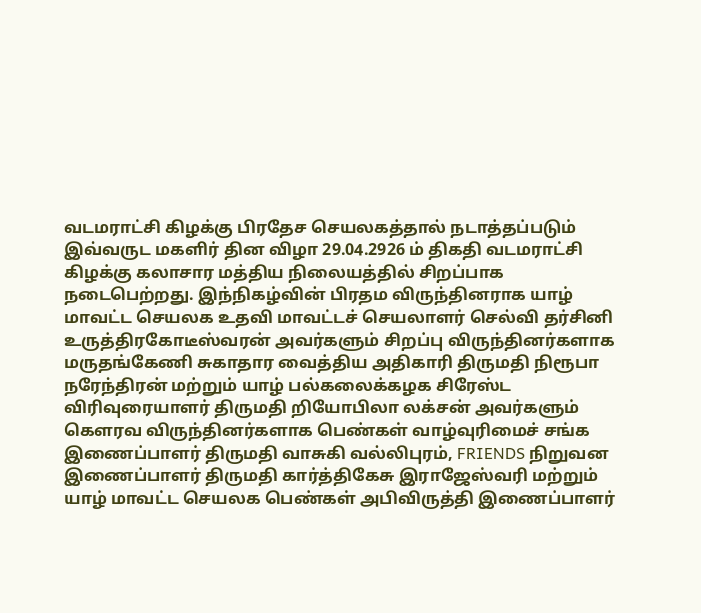வடமராட்சி கிழக்கு பிரதேச செயலகத்தால் நடாத்தப்படும் இவ்வருட மகளிர் தின விழா 29.04.2926 ம் திகதி வடமராட்சி கிழக்கு கலாசார மத்திய நிலையத்தில் சிறப்பாக நடைபெற்றது. இந்நிகழ்வின் பிரதம விருந்தினராக யாழ் மாவட்ட செயலக உதவி மாவட்டச் செயலாளர் செல்வி தர்சினி உருத்திரகோடீஸ்வரன் அவர்களும் சிறப்பு விருந்தினர்களாக மருதங்கேணி சுகாதார வைத்திய அதிகாரி திருமதி நிரூபா நரேந்திரன் மற்றும் யாழ் பல்கலைக்கழக சிரேஸ்ட விரிவுரையாளர் திருமதி றியோபிலா லக்சன் அவர்களும் கௌரவ விருந்தினர்களாக பெண்கள் வாழ்வுரிமைச் சங்க இணைப்பாளர் திருமதி வாசுகி வல்லிபுரம், FRIENDS நிறுவன இணைப்பாளர் திருமதி கார்த்திகேசு இராஜேஸ்வரி மற்றும் யாழ் மாவட்ட செயலக பெண்கள் அபிவிருத்தி இணைப்பாளர்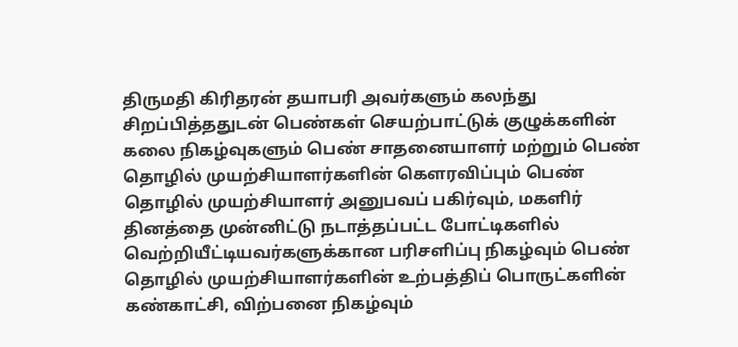திருமதி கிரிதரன் தயாபரி அவர்களும் கலந்து சிறப்பித்ததுடன் பெண்கள் செயற்பாட்டுக் குழுக்களின் கலை நிகழ்வுகளும் பெண் சாதனையாளர் மற்றும் பெண் தொழில் முயற்சியாளர்களின் கௌரவிப்பும் பெண் தொழில் முயற்சியாளர் அனுபவப் பகிர்வும், மகளிர் தினத்தை முன்னிட்டு நடாத்தப்பட்ட போட்டிகளில் வெற்றியீட்டியவர்களுக்கான பரிசளிப்பு நிகழ்வும் பெண் தொழில் முயற்சியாளர்களின் உற்பத்திப் பொருட்களின் கண்காட்சி, விற்பனை நிகழ்வும்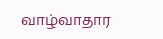வாழ்வாதார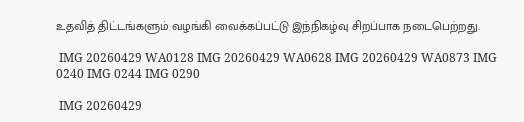உதவித் திட்டங்களும் வழங்கி வைக்கப்பட்டு இந்நிகழ்வு சிறப்பாக நடைபெற்றது.

 IMG 20260429 WA0128 IMG 20260429 WA0628 IMG 20260429 WA0873 IMG 0240 IMG 0244 IMG 0290

 IMG 20260429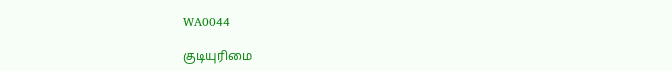WA0044

குடியுரிமை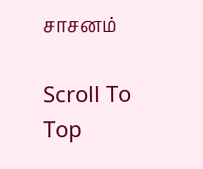சாசனம்

Scroll To Top